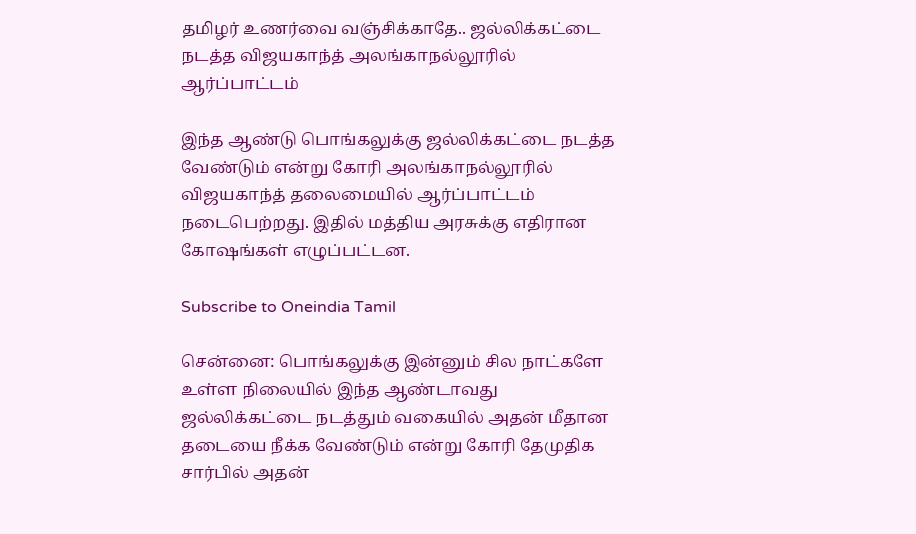தமிழர் உணர்வை வஞ்சிக்காதே.. ஜல்லிக்கட்டை நடத்த விஜயகாந்த் அலங்காநல்லூரில் ஆர்ப்பாட்டம்

இந்த ஆண்டு பொங்கலுக்கு ஜல்லிக்கட்டை நடத்த வேண்டும் என்று கோரி அலங்காநல்லூரில் விஜயகாந்த் தலைமையில் ஆர்ப்பாட்டம் நடைபெற்றது. இதில் மத்திய அரசுக்கு எதிரான கோஷங்கள் எழுப்பட்டன.

Subscribe to Oneindia Tamil

சென்னை: பொங்கலுக்கு இன்னும் சில நாட்களே உள்ள நிலையில் இந்த ஆண்டாவது ஜல்லிக்கட்டை நடத்தும் வகையில் அதன் மீதான தடையை நீக்க வேண்டும் என்று கோரி தேமுதிக சார்பில் அதன்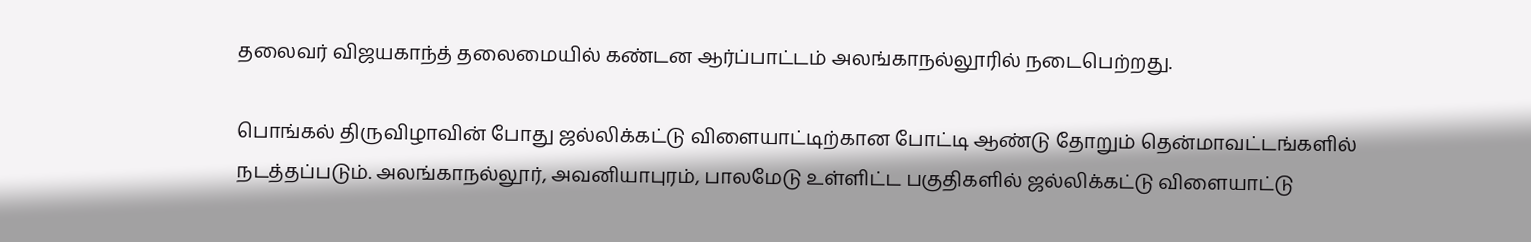தலைவர் விஜயகாந்த் தலைமையில் கண்டன ஆர்ப்பாட்டம் அலங்காநல்லூரில் நடைபெற்றது.

பொங்கல் திருவிழாவின் போது ஜல்லிக்கட்டு விளையாட்டிற்கான போட்டி ஆண்டு தோறும் தென்மாவட்டங்களில் நடத்தப்படும். அலங்காநல்லூர், அவனியாபுரம், பாலமேடு உள்ளிட்ட பகுதிகளில் ஜல்லிக்கட்டு விளையாட்டு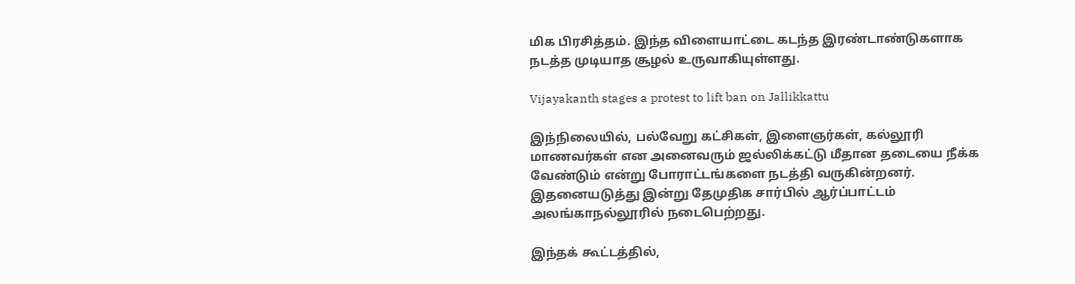மிக பிரசித்தம். இந்த விளையாட்டை கடந்த இரண்டாண்டுகளாக நடத்த முடியாத சூழல் உருவாகியுள்ளது.

Vijayakanth stages a protest to lift ban on Jallikkattu

இந்நிலையில், பல்வேறு கட்சிகள், இளைஞர்கள், கல்லூரி மாணவர்கள் என அனைவரும் ஜல்லிக்கட்டு மீதான தடையை நீக்க வேண்டும் என்று போராட்டங்களை நடத்தி வருகின்றனர். இதனையடுத்து இன்று தேமுதிக சார்பில் ஆர்ப்பாட்டம் அலங்காநல்லூரில் நடைபெற்றது.

இந்தக் கூட்டத்தில்,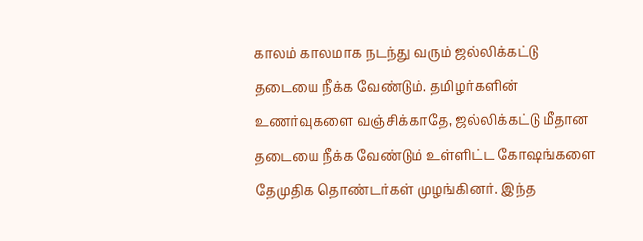காலம் காலமாக நடந்து வரும் ஜல்லிக்கட்டு தடையை நீக்க வேண்டும். தமிழர்களின் உணர்வுகளை வஞ்சிக்காதே, ஜல்லிக்கட்டு மீதான தடையை நீக்க வேண்டும் உள்ளிட்ட கோஷங்களை தேமுதிக தொண்டர்கள் முழங்கினர். இந்த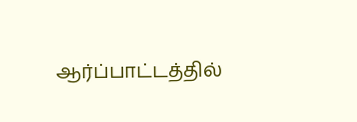ஆர்ப்பாட்டத்தில்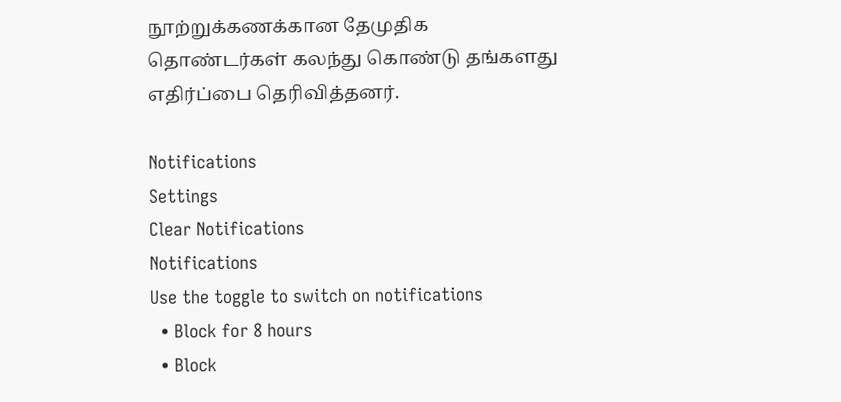நூற்றுக்கணக்கான தேமுதிக தொண்டர்கள் கலந்து கொண்டு தங்களது எதிர்ப்பை தெரிவித்தனர்.

Notifications
Settings
Clear Notifications
Notifications
Use the toggle to switch on notifications
  • Block for 8 hours
  • Block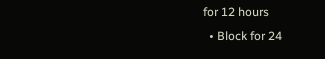for 12 hours
  • Block for 24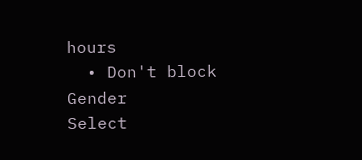hours
  • Don't block
Gender
Select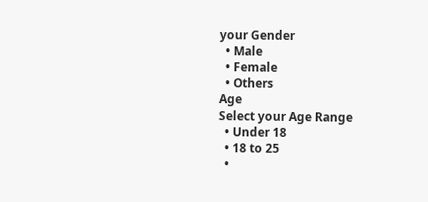your Gender
  • Male
  • Female
  • Others
Age
Select your Age Range
  • Under 18
  • 18 to 25
  •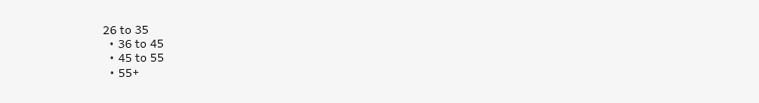26 to 35
  • 36 to 45
  • 45 to 55
  • 55+